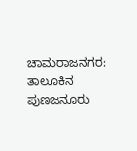ಚಾಮರಾಜನಗರ: ತಾಲೂಕಿನ ಪುಣಜನೂರು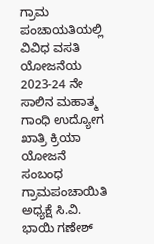ಗ್ರಾಮ ಪಂಚಾಯತಿಯಲ್ಲಿ ವಿವಿಧ ವಸತಿ ಯೋಜನೆಯ 2023-24 ನೇ ಸಾಲಿನ ಮಹಾತ್ಮ ಗಾಂಧಿ ಉದ್ಯೋಗ ಖಾತ್ರಿ ಕ್ರಿಯಾ ಯೋಜನೆ ಸಂಬಂಧ ಗ್ರಾಮಪಂಚಾಯಿತಿ ಅಧ್ಯಕ್ಷೆ ಸಿ.ವಿ. ಭಾಯಿ ಗಣೇಶ್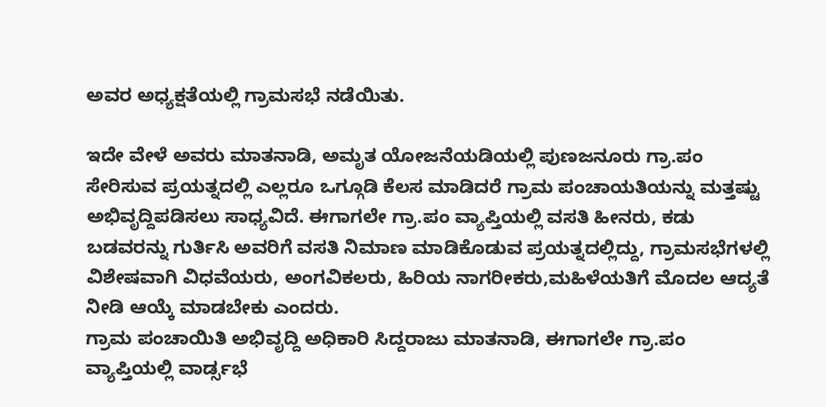ಅವರ ಅಧ್ಯಕ್ಷತೆಯಲ್ಲಿ ಗ್ರಾಮಸಭೆ ನಡೆಯಿತು.

ಇದೇ ವೇಳೆ ಅವರು ಮಾತನಾಡಿ, ಅಮೃತ ಯೋಜನೆಯಡಿಯಲ್ಲಿ ಪುಣಜನೂರು ಗ್ರಾ.ಪಂ ಸೇರಿಸುವ ಪ್ರಯತ್ನದಲ್ಲಿ ಎಲ್ಲರೂ ಒಗ್ಗೂಡಿ ಕೆಲಸ ಮಾಡಿದರೆ ಗ್ರಾಮ ಪಂಚಾಯತಿಯನ್ನು ಮತ್ತಷ್ಟು ಅಭಿವೃದ್ದಿಪಡಿಸಲು ಸಾಧ್ಯವಿದೆ. ಈಗಾಗಲೇ ಗ್ರಾ.ಪಂ ವ್ಯಾಪ್ತಿಯಲ್ಲಿ ವಸತಿ ಹೀನರು, ಕಡು ಬಡವರನ್ನು ಗುರ್ತಿಸಿ ಅವರಿಗೆ ವಸತಿ ನಿಮಾಣ ಮಾಡಿಕೊಡುವ ಪ್ರಯತ್ನದಲ್ಲಿದ್ದು, ಗ್ರಾಮಸಭೆಗಳಲ್ಲಿ ವಿಶೇಷವಾಗಿ ವಿಧವೆಯರು, ಅಂಗವಿಕಲರು, ಹಿರಿಯ ನಾಗರೀಕರು,ಮಹಿಳೆಯತಿಗೆ ಮೊದಲ ಆದ್ಯತೆ ನೀಡಿ ಆಯ್ಕೆ ಮಾಡಬೇಕು ಎಂದರು.
ಗ್ರಾಮ ಪಂಚಾಯಿತಿ ಅಭಿವೃದ್ದಿ ಅಧಿಕಾರಿ ಸಿದ್ದರಾಜು ಮಾತನಾಡಿ, ಈಗಾಗಲೇ ಗ್ರಾ.ಪಂ ವ್ಯಾಪ್ತಿಯಲ್ಲಿ ವಾರ್ಡ್ಸಭೆ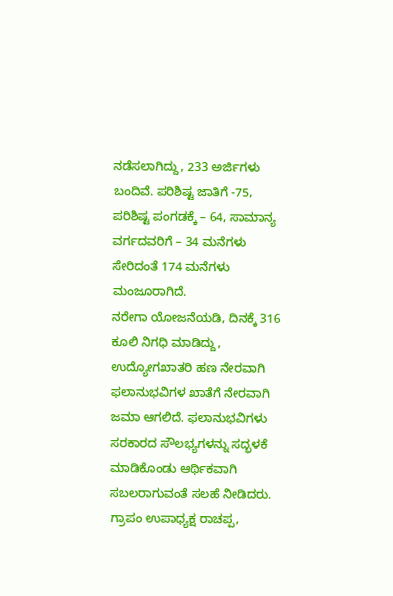ನಡೆಸಲಾಗಿದ್ದು, 233 ಅರ್ಜಿಗಳು ಬಂದಿವೆ. ಪರಿಶಿಷ್ಟ ಜಾತಿಗೆ -75, ಪರಿಶಿಷ್ಟ ಪಂಗಡಕ್ಕೆ – 64, ಸಾಮಾನ್ಯ ವರ್ಗದವರಿಗೆ – 34 ಮನೆಗಳು ಸೇರಿದಂತೆ 174 ಮನೆಗಳು ಮಂಜೂರಾಗಿದೆ.
ನರೇಗಾ ಯೋಜನೆಯಡಿ, ದಿನಕ್ಕೆ 316 ಕೂಲಿ ನಿಗಧಿ ಮಾಡಿದ್ದು, ಉದ್ಯೋಗಖಾತರಿ ಹಣ ನೇರವಾಗಿ ಫಲಾನುಭವಿಗಳ ಖಾತೆಗೆ ನೇರವಾಗಿ ಜಮಾ ಆಗಲಿದೆ. ಫಲಾನುಭವಿಗಳು ಸರಕಾರದ ಸೌಲಭ್ಯಗಳನ್ನು ಸದ್ಭಳಕೆ ಮಾಡಿಕೊಂಡು ಆರ್ಥಿಕವಾಗಿ ಸಬಲರಾಗುವಂತೆ ಸಲಹೆ ನೀಡಿದರು.
ಗ್ರಾಪಂ ಉಪಾಧ್ಯಕ್ಷ ರಾಚಪ್ಪ,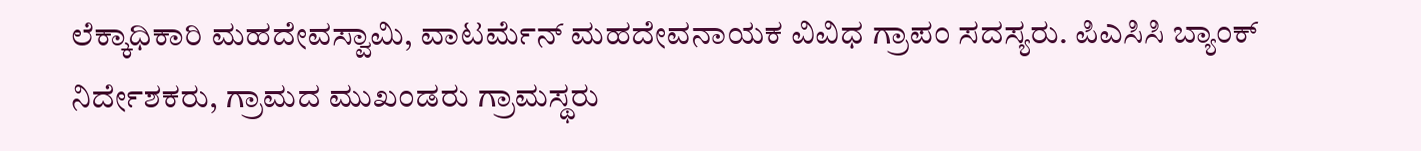ಲೆಕ್ಕಾಧಿಕಾರಿ ಮಹದೇವಸ್ವಾಮಿ, ವಾಟರ್ಮೆನ್ ಮಹದೇವನಾಯಕ ವಿವಿಧ ಗ್ರಾಪಂ ಸದಸ್ಯರು. ಪಿಎಸಿಸಿ ಬ್ಯಾಂಕ್ ನಿರ್ದೇಶಕರು, ಗ್ರಾಮದ ಮುಖಂಡರು ಗ್ರಾಮಸ್ಥರು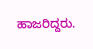ಹಾಜರಿದ್ದರು.